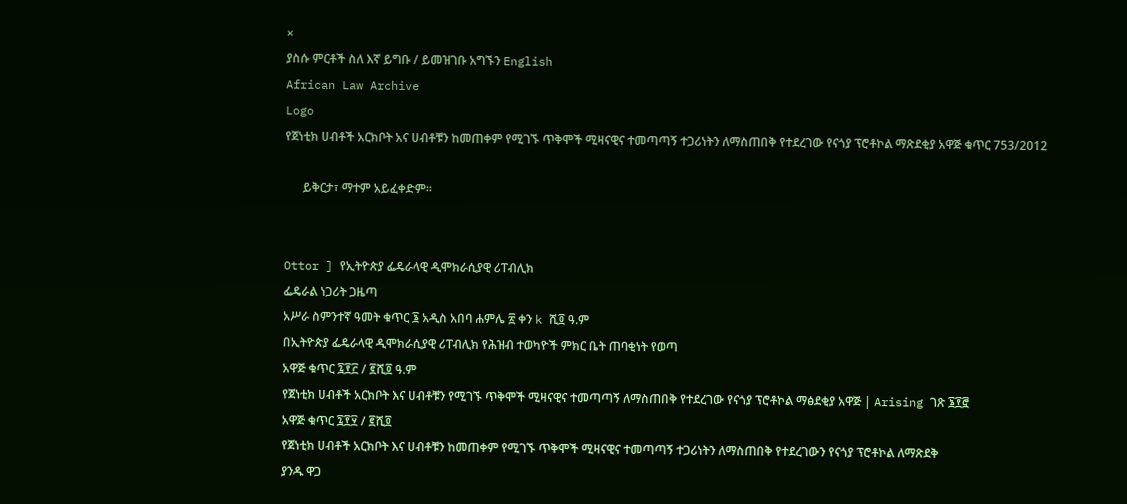×
ያስሱ ምርቶች ስለ እኛ ይግቡ / ይመዝገቡ አግኙን English
African Law Archive
Logo
የጀነቲክ ሀብቶች አርክቦት አና ሀብቶቹን ከመጠቀም የሚገኙ ጥቅሞች ሚዛናዊና ተመጣጣኝ ተጋሪነትን ለማስጠበቅ የተደረገው የናጎያ ፕሮቶኮል ማጽደቂያ አዋጅ ቁጥር 753/2012

      ይቅርታ፣ ማተም አይፈቀድም።


Ottor ] የኢትዮጵያ ፌዴራላዊ ዲሞክራሲያዊ ሪፐብሊክ
ፌዴራል ነጋሪት ጋዜጣ
አሥራ ስምንተኛ ዓመት ቁጥር ፮ አዲስ አበባ ሐምሌ ፳ ቀን k ሺ፬ ዓ.ም
በኢትዮጵያ ፌዴራላዊ ዲሞክራሲያዊ ሪፐብሊክ የሕዝብ ተወካዮች ምክር ቤት ጠባቂነት የወጣ
አዋጅ ቁጥር ፯፻፫ / ፪ሺ፬ ዓ.ም
የጀነቲክ ሀብቶች አርክቦት እና ሀብቶቹን የሚገኙ ጥቅሞች ሚዛናዊና ተመጣጣኝ ለማስጠበቅ የተደረገው የናጎያ ፕሮቶኮል ማፅደቂያ አዋጅ | Arising ገጽ ፮፻፸
አዋጅ ቁጥር ፯፻፶ / ፪ሺ፬
የጀነቲክ ሀብቶች አርክቦት እና ሀብቶቹን ከመጠቀም የሚገኙ ጥቅሞች ሚዛናዊና ተመጣጣኝ ተጋሪነትን ለማስጠበቅ የተደረገውን የናጎያ ፕሮቶኮል ለማጽደቅ
ያንዱ ዋጋ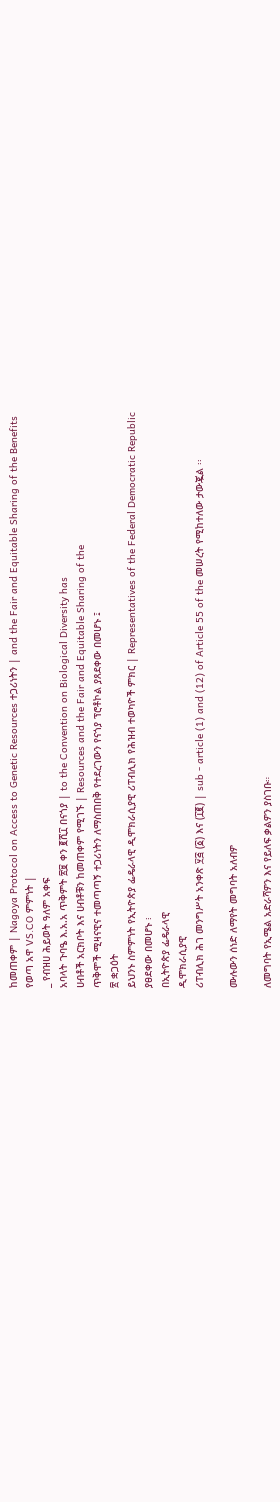ከመጠቀም | Nagoya Protocol on Access to Genetic Resources ተጋሪነትን | and the Fair and Equitable Sharing of the Benefits
የወጣ አዋ VS.CO ምምነት |
_ የብዝሀ ሕይወት ዓለም አቀፍ
አባላት ጉባዔ እ.አ.አ ጥቅምት ፳፱ ቀን ፪ሺ፲ በናጎያ | to the Convention on Biological Diversity has
ሀብቶች አርክቦት እና ሀብቶቹን ከመጠቀም የሚገኙ | Resources and the Fair and Equitable Sharing of the
ጥቅሞች ሚዛናዊና ተመጣጣኝ ተጋሪነትን ለማስጠበቅ የተደረገውን የናጎያ ፕሮቶኮል ያጸደቀው በመሆኑ ፤
፳ ቋጋዕት
ይህንኑ ስምምነት የኢትዮጵያ ፌዴራላዊ ዲሞክራሲያዊ ሪፐብሊክ የሕዝብ ተወካዮች ምክር | Representatives of the Federal Democratic Republic
ያፀደቀው በመሆኑ ፧
በኢትዮጵያ ፌዴራላዊ
ዲሞክራሲያዊ
ሪፐብሊክ ሕገ መንግሥት አንቀጽ ፶፭ (፩) እና (፲፪) | sub - article (1) and (12) of Article 55 of the መሠረት የሚከተለው ታውጇል ፡፡

ሙሉውን ሰነድ ለማየት መግባት አለብዎ

ለመግባት የኢሜል አድራሻዎን እና የይለፍ ቃልዎን ያስገቡ።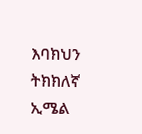እባክህን ትክክለኛ ኢሜል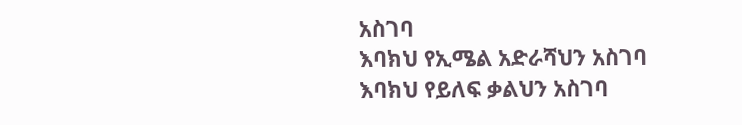አስገባ
እባክህ የኢሜል አድራሻህን አስገባ
እባክህ የይለፍ ቃልህን አስገባ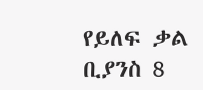የይለፍ ቃል ቢያንስ 8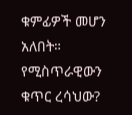ቁምፊዎች መሆን አለበት።
የሚስጥራዊውን ቁጥር ረሳህው?